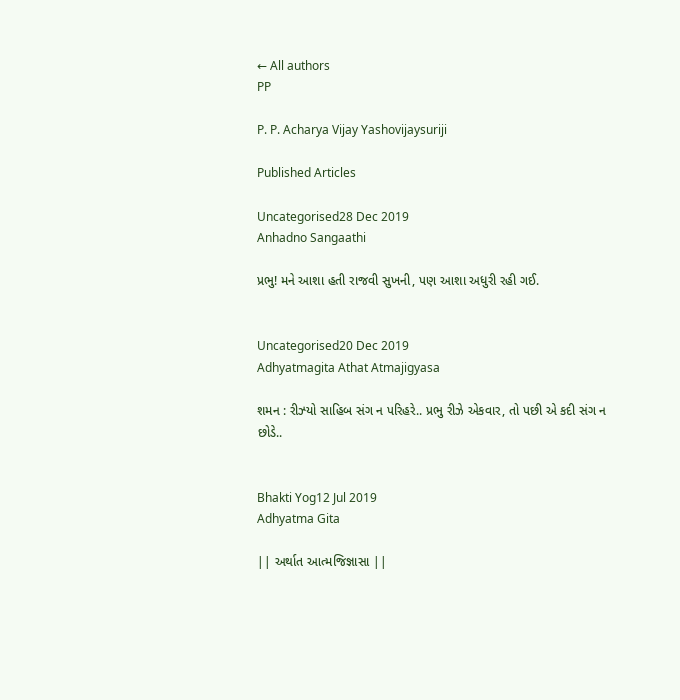← All authors
PP

P. P. Acharya Vijay Yashovijaysuriji

Published Articles

Uncategorised28 Dec 2019
Anhadno Sangaathi

પ્રભુ! મને આશા હતી રાજવી સુખની, પણ આશા અધુરી રહી ગઈ.


Uncategorised20 Dec 2019
Adhyatmagita Athat Atmajigyasa

શમન : રીઝ્યો સાહિબ સંગ ન પરિહરે.. પ્રભુ રીઝે એકવાર, તો પછી એ કદી સંગ ન છોડે..


Bhakti Yog12 Jul 2019
Adhyatma Gita

|| અર્થાત આત્મજિજ્ઞાસા ||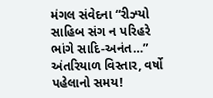મંગલ સંવેદના “રીઝ્યો સાહિબ સંગ ન પરિહરે ભાંગે સાદિ-અનંત…” અંતરિયાળ વિસ્તાર, વર્ષો પહેલાનો સમય!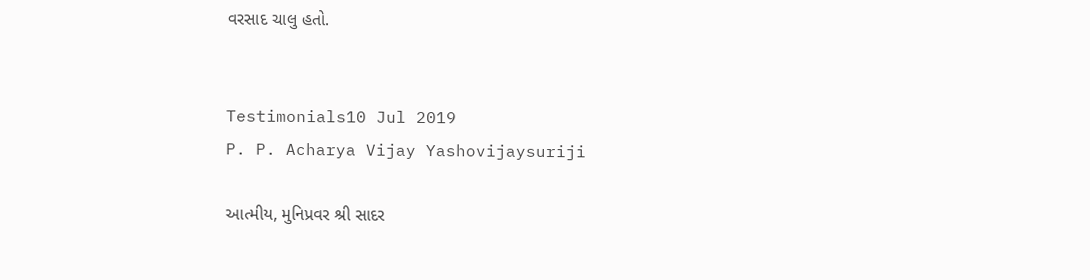વરસાદ ચાલુ હતો.


Testimonials10 Jul 2019
P. P. Acharya Vijay Yashovijaysuriji

આત્મીય, મુનિપ્રવર શ્રી સાદર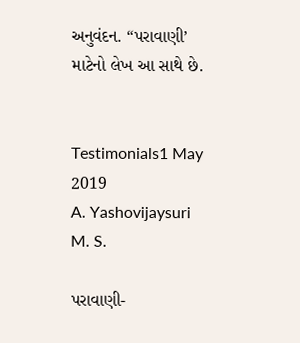અનુવંદન. “પરાવાણી’ માટેનો લેખ આ સાથે છે.


Testimonials1 May 2019
A. Yashovijaysuri M. S.

પરાવાણી-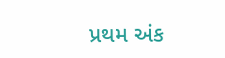પ્રથમ અંક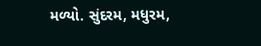મળ્યો. સુંદરમ, મધુરમ,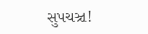સુપચઞ્ચ!